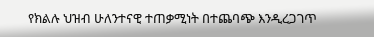የክልሉ ህዝብ ሁለንተናዊ ተጠቃሚነት በተጨባጭ እንዲረጋገጥ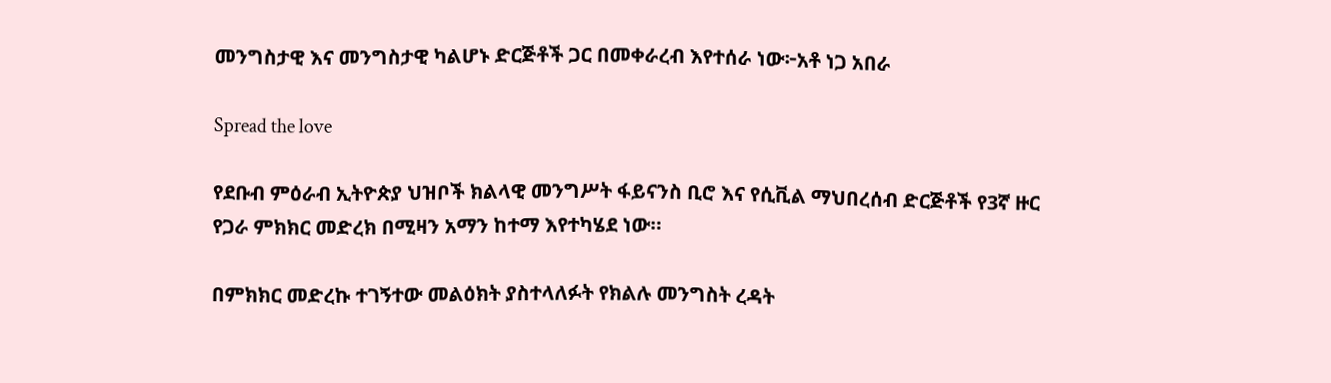መንግስታዊ እና መንግስታዊ ካልሆኑ ድርጅቶች ጋር በመቀራረብ እየተሰራ ነው፦አቶ ነጋ አበራ

Spread the love

የደቡብ ምዕራብ ኢትዮጵያ ህዝቦች ክልላዊ መንግሥት ፋይናንስ ቢሮ እና የሲቪል ማህበረሰብ ድርጅቶች የ3ኛ ዙር የጋራ ምክክር መድረክ በሚዛን አማን ከተማ እየተካሄደ ነው።

በምክክር መድረኩ ተገኝተው መልዕክት ያስተላለፉት የክልሉ መንግስት ረዳት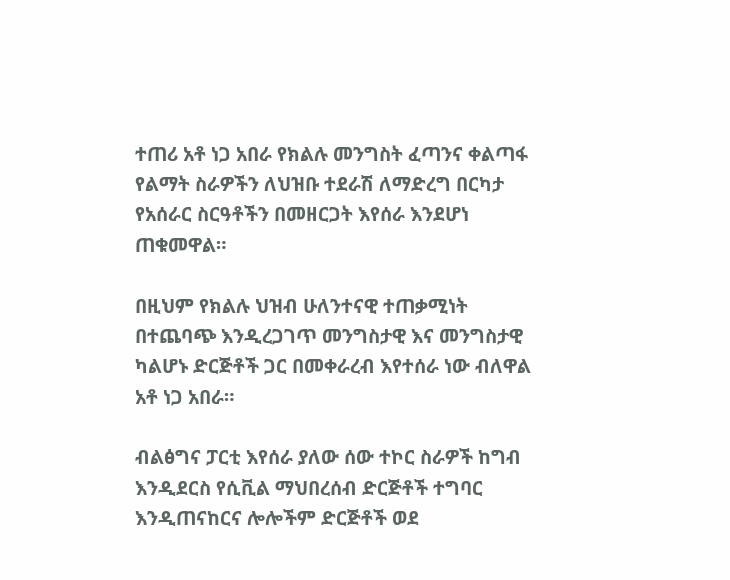ተጠሪ አቶ ነጋ አበራ የክልሉ መንግስት ፈጣንና ቀልጣፋ የልማት ስራዎችን ለህዝቡ ተደራሽ ለማድረግ በርካታ የአሰራር ስርዓቶችን በመዘርጋት እየሰራ እንደሆነ ጠቁመዋል።

በዚህም የክልሉ ህዝብ ሁለንተናዊ ተጠቃሚነት በተጨባጭ እንዲረጋገጥ መንግስታዊ እና መንግስታዊ ካልሆኑ ድርጅቶች ጋር በመቀራረብ እየተሰራ ነው ብለዋል አቶ ነጋ አበራ።

ብልፅግና ፓርቲ እየሰራ ያለው ሰው ተኮር ስራዎች ከግብ እንዲደርስ የሲቪል ማህበረሰብ ድርጅቶች ተግባር እንዲጠናከርና ሎሎችም ድርጅቶች ወደ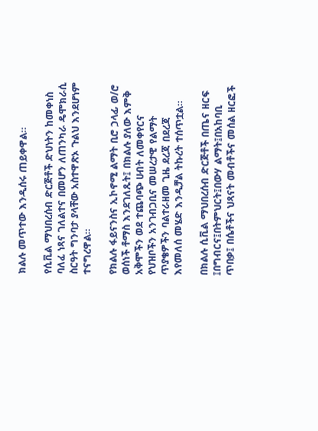ክልሉ መጥተው እንዲሰሩ ጠይቀዋል።

የሲቪል ማህበረሰብ ድርጅቶች ድህነትን ከመቀነስ ባለፈ ነጻና ገለልተና በመሆን ለጠንካራ ዴሞክራሲ ስርዓት ግንባታ ያላቸው አስተዋጽኦ ጉልህ እንደሆነም ተናግረዋል።

የክልሉ ፋይናንስና ኢኮኖሚ ልማት ቢሮ ኃላፊ ወ/ሮ ወሰነች ቶማስ እንደገለጹት፤ በክልሉ ያለው እምቅ አቅሞችን ወደ ተጨባጭ ሀብት ለመቀየርና የህዝቦችን አንገብጋቢና መሠረታዊ የልማት ጥያቄዎችን ባልተራዘመ ጊዜ ደረጃ በደረጃ እየመለሰ መሄድ እንዲቻል ትኩረት ተሰጥቷል።

በክልሉ ሲቪል ማህበረሰብ ድርጅቶች በጤና ዘርፍ ፤በግብርና፤በትምህርት፤በውሃ ልማት፤በአከባቢ ጥበቃ፤ በሴቶችና ህጻናት መብቶችና መሰል ዘርፎች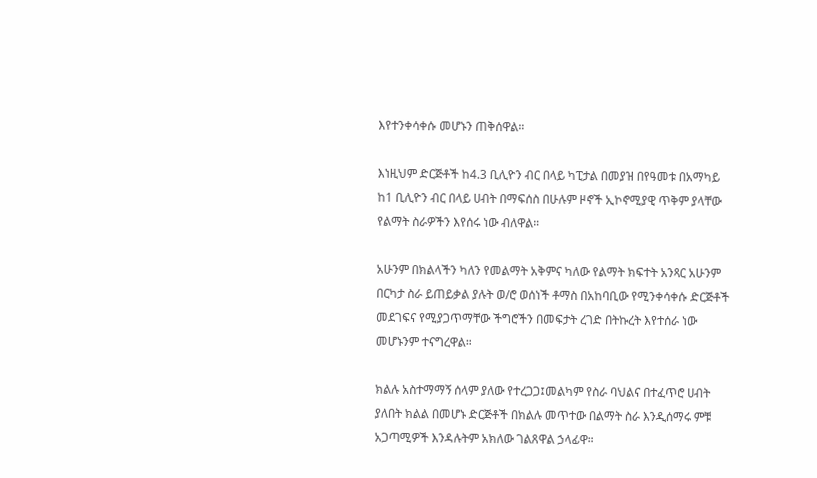እየተንቀሳቀሱ መሆኑን ጠቅሰዋል።

እነዚህም ድርጅቶች ከ4.3 ቢሊዮን ብር በላይ ካፒታል በመያዝ በየዓመቱ በአማካይ ከ1 ቢሊዮን ብር በላይ ሀብት በማፍሰስ በሁሉም ዞኖች ኢኮኖሚያዊ ጥቅም ያላቸው የልማት ስራዎችን እየሰሩ ነው ብለዋል።

አሁንም በክልላችን ካለን የመልማት አቅምና ካለው የልማት ክፍተት አንጻር አሁንም በርካታ ስራ ይጠይቃል ያሉት ወ/ሮ ወሰነች ቶማስ በአከባቢው የሚንቀሳቀሱ ድርጅቶች መደገፍና የሚያጋጥማቸው ችግሮችን በመፍታት ረገድ በትኩረት እየተሰራ ነው መሆኑንም ተናግረዋል።

ክልሉ አስተማማኝ ሰላም ያለው የተረጋጋ፤መልካም የስራ ባህልና በተፈጥሮ ሀብት ያለበት ክልል በመሆኑ ድርጅቶች በክልሉ መጥተው በልማት ስራ እንዲሰማሩ ምቹ አጋጣሚዎች እንዳሉትም አክለው ገልጸዋል ኃላፊዋ።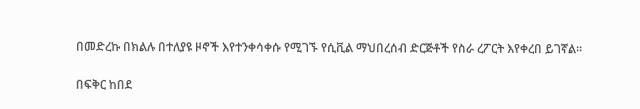በመድረኩ በክልሉ በተለያዩ ዞኖች እየተንቀሳቀሱ የሚገኙ የሲቪል ማህበረሰብ ድርጅቶች የስራ ረፖርት እየቀረበ ይገኛል።

በፍቅር ከበደ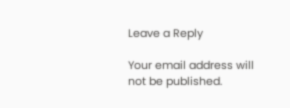Leave a Reply

Your email address will not be published.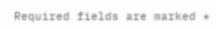Required fields are marked *